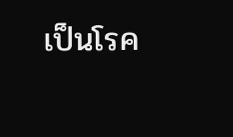เป็นโรค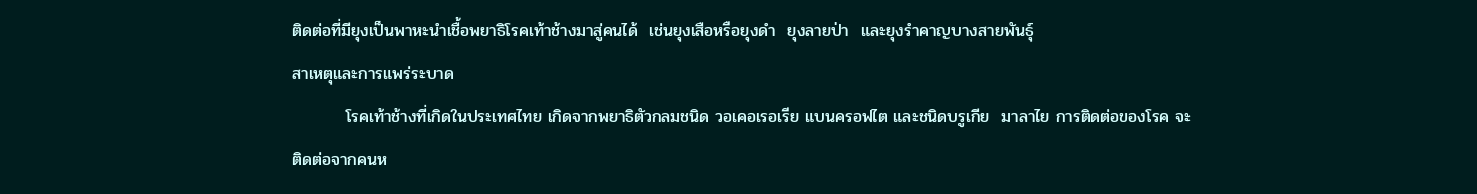ติดต่อที่มียุงเป็นพาหะนำเชื้อพยาธิโรคเท้าช้างมาสู่คนได้  เช่นยุงเสือหรือยุงดำ  ยุงลายป่า  และยุงรำคาญบางสายพันธุ์
สาเหตุและการแพร่ระบาด
         โรคเท้าช้างที่เกิดในประเทศไทย เกิดจากพยาธิตัวกลมชนิด วอเคอเรอเรีย แบนครอฟไต และชนิดบรูเกีย  มาลาไย การติดต่อของโรค จะติดต่อจากคนห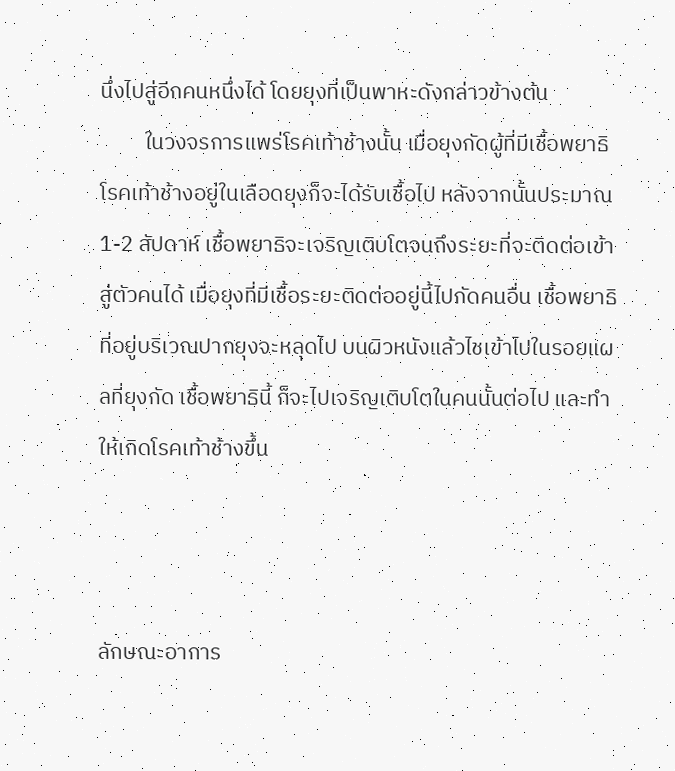นึ่งไปสู่อีกคนหนึ่งได้ โดยยุงที่เป็นพาหะดังกล่าวข้างต้น
         ในวงจรการแพร่โรคเท้าช้างนั้น เมื่อยุงกัดผู้ที่มีเชื้อพยาธิโรคเท้าช้างอยู่ในเลือดยุงก็จะได้รับเชื้อไป หลังจากนั้นประมาณ 1-2 สัปดาห์ เชื้อพยาธิจะเจริญเติบโตจนถึงระยะที่จะติดต่อเข้าสู่ตัวคนได้ เมื่อยุงที่มีเชื้อระยะติดต่ออยู่นี้ไปกัดคนอื่น เชื้อพยาธิที่อยู่บริเวณปากยุงจะหลุดไป บนผิวหนังแล้วไชเข้าไปในรอยแผลที่ยุงกัด เชื้อพยาธินี้ ก็จะไปเจริญเติบโตในคนนั้นต่อไป และทำให้เกิดโรคเท้าช้างขึ้น



ลักษณะอาการ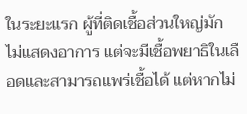ในระยะแรก ผู้ที่ติดเชื้อส่วนใหญ่มักไม่แสดงอาการ แต่จะมีเชื้อพยาธิในเลือดและสามารถแพร่เชื้อได้ แต่หากไม่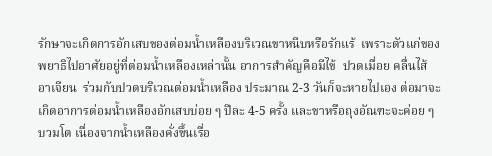รักษาจะเกิดการอักเสบของต่อมน้ำเหลืองบริเวณขาหนีบหรือรักแร้  เพราะตัวแก่ของพยาธิไปอาศัยอยู่ที่ต่อมน้ำเหลืองเหล่านั้น อาการสำคัญคือมีไข้  ปวดเมื่อย คลื่นไส้ อาเจียน  ร่วมกับปวดบริเวณต่อมน้ำเหลือง ประมาณ 2-3 วันก็จะหายไปเอง ต่อมาจะเกิดอาการต่อมน้ำเหลืองอักเสบบ่อย ๆ ปีละ 4-5 ครั้ง และขาหรือถุงอัณฑะจะค่อย ๆ บวมโต เนื่องจากน้ำเหลืองคั่งขึ้นเรื่อ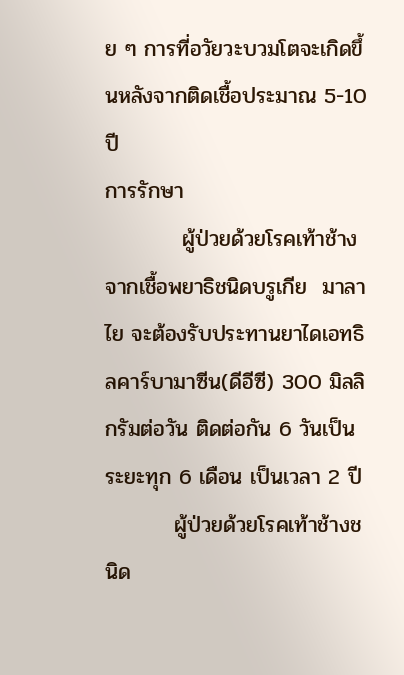ย ๆ การที่อวัยวะบวมโตจะเกิดขึ้นหลังจากติดเชื้อประมาณ 5-10 ปี
การรักษา
          ผู้ป่วยด้วยโรคเท้าช้างจากเชื้อพยาธิชนิดบรูเกีย  มาลาไย จะต้องรับประทานยาไดเอทธิลคาร์บามาซีน(ดีอีซี) 300 มิลลิกรัมต่อวัน ติดต่อกัน 6 วันเป็นระยะทุก 6 เดือน เป็นเวลา 2 ปี
         ผู้ป่วยด้วยโรคเท้าช้างชนิด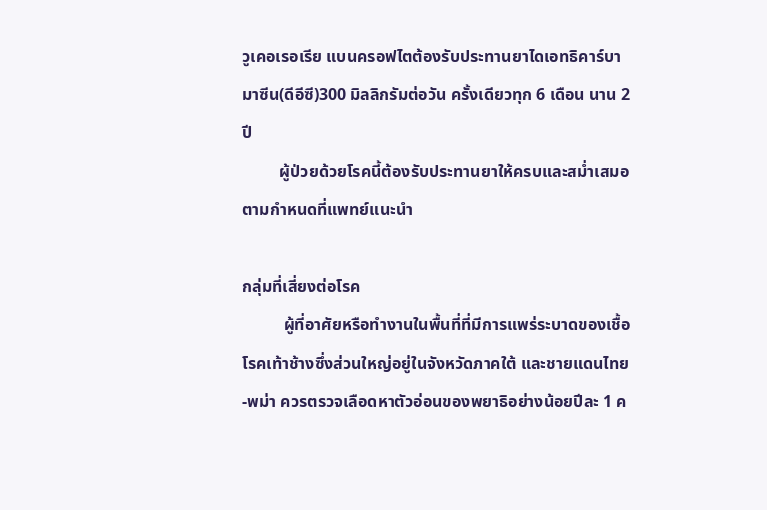วูเคอเรอเรีย แบนครอฟไตต้องรับประทานยาไดเอทธิคาร์บามาซีน(ดีอีซี)300 มิลลิกรัมต่อวัน ครั้งเดียวทุก 6 เดือน นาน 2 ปี
         ผู้ป่วยด้วยโรคนี้ต้องรับประทานยาให้ครบและสม่ำเสมอตามกำหนดที่แพทย์แนะนำ

กลุ่มที่เสี่ยงต่อโรค
          ผู้ที่อาศัยหรือทำงานในพื้นที่ที่มีการแพร่ระบาดของเชื้อโรคเท้าช้างซึ่งส่วนใหญ่อยู่ในจังหวัดภาคใต้ และชายแดนไทย-พม่า ควรตรวจเลือดหาตัวอ่อนของพยาธิอย่างน้อยปีละ 1 ค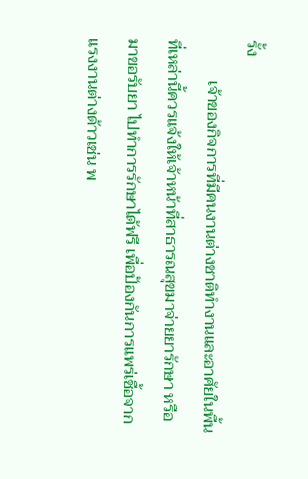รั้ง
          เจ้าของกิจการที่มีคนงานต่างชาติทำงานและอาศัยในพื้นที่เหล่านี้ควรแจ้งให้เจ้าหน้าที่สาธารณสุขมาจ่ายยารักษา หรือมาขอรับยา ไปทำการรักษาได้ฟรี เพื่อป้องกันการแพร่เชื้อจากแรงงานต่างด้าวเช่น พ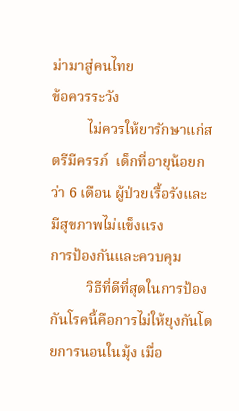ม่ามาสู่คนไทย
ข้อควรระวัง
          ไม่ควรให้ยารักษาแก่สตรีมีครรภ์  เด็กที่อายุน้อยกว่า 6 เดือน ผู้ป่วยเรื้อรังและมีสุขภาพไม่แข็งแรง
การป้องกันและควบคุม
          วิธีที่ดีที่สุดในการป้องกันโรคนี้คือการไม่ให้ยุงกันโดยการนอนในมุ้ง เมื่อ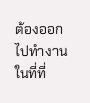ต้องออกไปทำงานในที่ที่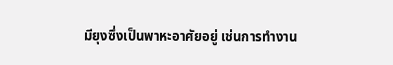มียุงซึ่งเป็นพาหะอาศัยอยู่ เช่นการทำงาน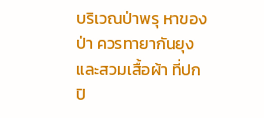บริเวณป่าพรุ หาของป่า ควรทายากันยุง และสวมเสื้อผ้า ที่ปกปิ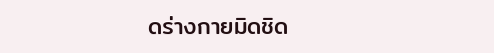ดร่างกายมิดชิด